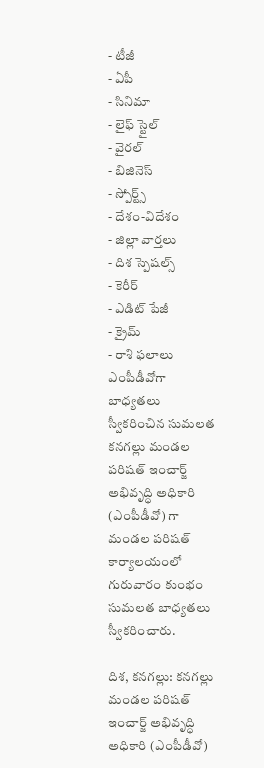- టీజీ
- ఏపీ
- సినిమా
- లైఫ్ స్టైల్
- వైరల్
- బిజినెస్
- స్పోర్ట్స్
- దేశం-విదేశం
- జిల్లా వార్తలు
- దిశ స్పెషల్స్
- కెరీర్
- ఎడిట్ పేజీ
- క్రైమ్
- రాశి ఫలాలు
ఎంపీడీవోగా బాధ్యతలు స్వీకరించిన సుమలత
కనగల్లు మండల పరిషత్ ఇంచార్జ్ అభివృద్ధి అధికారి (ఎంపీడీవో) గా మండల పరిషత్ కార్యాలయంలో గురువారం కుంభం సుమలత బాధ్యతలు స్వీకరించారు.

దిశ, కనగల్లు: కనగల్లు మండల పరిషత్ ఇంచార్జ్ అభివృద్ధి అధికారి (ఎంపీడీవో)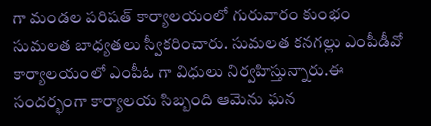గా మండల పరిషత్ కార్యాలయంలో గురువారం కుంభం సుమలత బాధ్యతలు స్వీకరించారు. సుమలత కనగల్లు ఎంపీడీవో కార్యాలయంలో ఎంపీఓ గా విధులు నిర్వహిస్తున్నారు.ఈ సందర్భంగా కార్యాలయ సిబ్బంది ఆమెను ఘన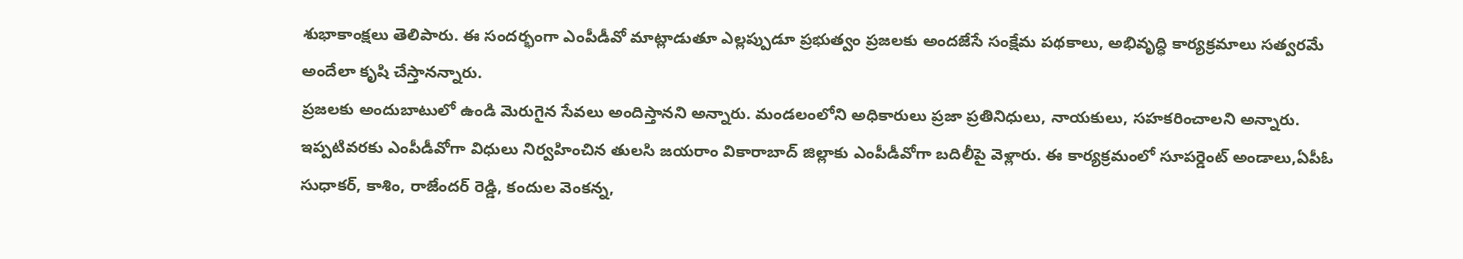శుభాకాంక్షలు తెలిపారు. ఈ సందర్భంగా ఎంపీడీవో మాట్లాడుతూ ఎల్లప్పుడూ ప్రభుత్వం ప్రజలకు అందజేసే సంక్షేమ పథకాలు, అభివృద్ధి కార్యక్రమాలు సత్వరమే అందేలా కృషి చేస్తానన్నారు.
ప్రజలకు అందుబాటులో ఉండి మెరుగైన సేవలు అందిస్తానని అన్నారు. మండలంలోని అధికారులు ప్రజా ప్రతినిధులు, నాయకులు, సహకరించాలని అన్నారు. ఇప్పటివరకు ఎంపీడీవోగా విధులు నిర్వహించిన తులసి జయరాం వికారాబాద్ జిల్లాకు ఎంపీడీవోగా బదిలీపై వెళ్లారు. ఈ కార్యక్రమంలో సూపర్డెంట్ అండాలు,ఏపీఓ సుధాకర్, కాశిం, రాజేందర్ రెడ్డి, కందుల వెంకన్న,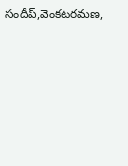సందీప్,వెంకటరమణ,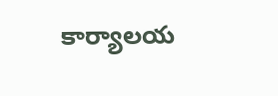కార్యాలయ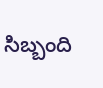సిబ్బంది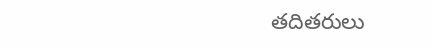తదితరులు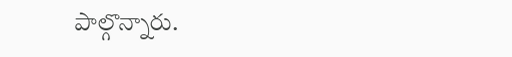పాల్గొన్నారు.